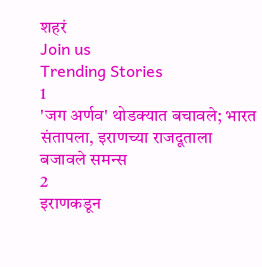शहरं
Join us
Trending Stories
1
'जग अर्णव' थोडक्यात बचावले; भारत संतापला, इराणच्या राजदूताला बजावले समन्स
2
इराणकडून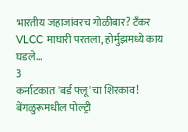भारतीय जहाजांवरच गोळीबार? टँकर VLCC माघारी परतला, होर्मुझमध्ये काय घडले...
3
कर्नाटकात 'बर्ड फ्लू'चा शिरकाव! बेंगळुरूमधील पोल्ट्री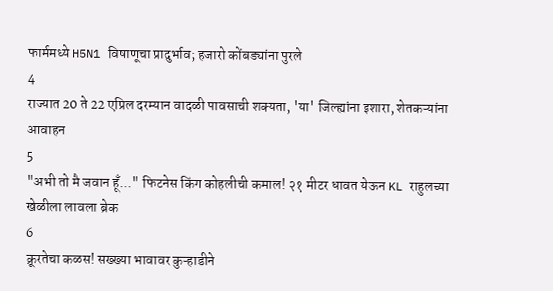फार्ममध्ये H5N1 विषाणूचा प्रादुर्भाव; हजारो कोंबड्यांना पुरले
4
राज्यात 20 ते 22 एप्रिल दरम्यान वादळी पावसाची शक्यता, 'या' जिल्ह्यांना इशारा, शेतकऱ्यांना आवाहन
5
"अभी तो मै जवान हूँ..." फिटनेस किंग कोहलीची कमाल! २१ मीटर धावत येऊन KL राहुलच्या खेळीला लावला ब्रेक
6
क्रूरतेचा कळस! सख्ख्या भावावर कुऱ्हाडीने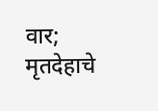वार; मृतदेहाचे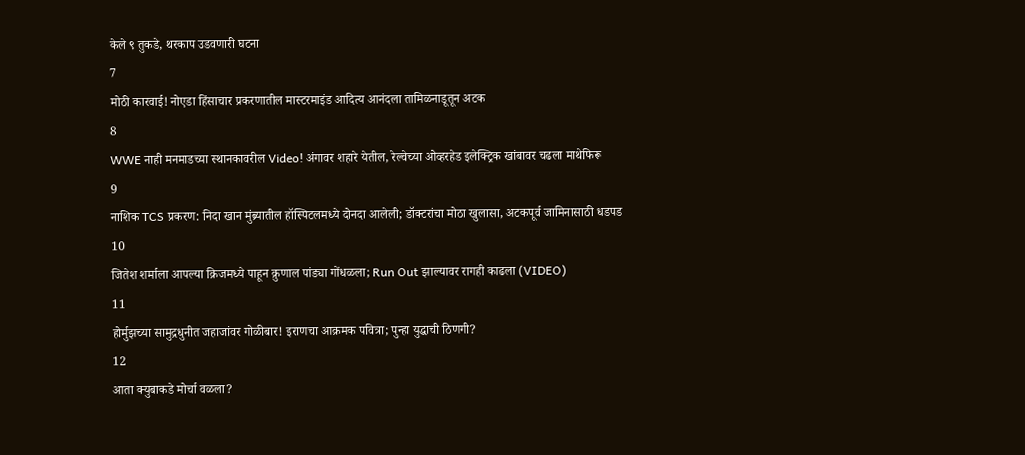केले ९ तुकडे, थरकाप उडवणारी घटना
7
मोठी कारवाई! नोएडा हिंसाचार प्रकरणातील मास्टरमाइंड आदित्य आनंदला तामिळनाडूतून अटक
8
WWE नाही मनमाडच्या स्थानकावरील Video! अंगावर शहारे येतील, रेल्वेच्या ओव्हरहेड इलेक्ट्रिक खांबावर चढला माथेफिरू
9
नाशिक TCS प्रकरण: निदा खान मुंब्र्यातील हॉस्पिटलमध्ये दोनदा आलेली; डॉक्टरांचा मोठा खुलासा, अटकपूर्व जामिनासाठी धडपड
10
जितेश शर्माला आपल्या क्रिजमध्ये पाहून क्रुणाल पांड्या गोंधळला; Run Out झाल्यावर रागही काढला (VIDEO)
11
होर्मुझच्या सामुद्रधुनीत जहाजांवर गोळीबार! इराणचा आक्रमक पवित्रा; पुन्हा युद्धाची ठिणगी?
12
आता क्युबाकडे मोर्चा वळला?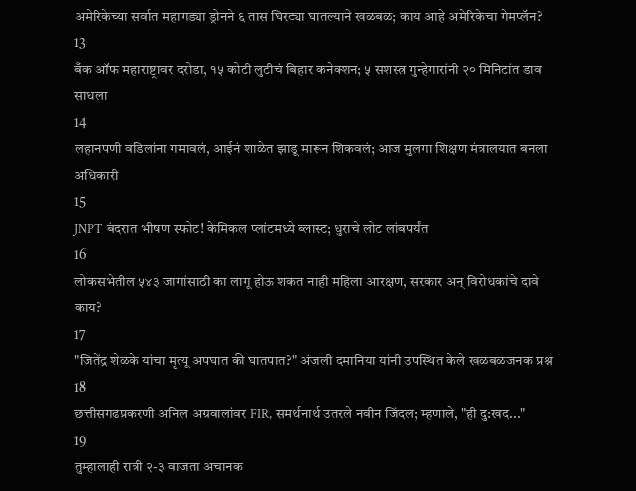अमेरिकेच्या सर्वात महागड्या ड्रोनने ६ तास घिरट्या घातल्याने खळबळ; काय आहे अमेरिकेचा गेमप्लॅन?
13
बँक ऑफ महाराष्ट्रावर दरोडा, १५ कोटी लुटीचं बिहार कनेक्शन; ५ सशस्त्र गुन्हेगारांनी २० मिनिटांत डाव साधला
14
लहानपणी वडिलांना गमावलं, आईनं शाळेत झाडू मारून शिकवलं; आज मुलगा शिक्षण मंत्रालयात बनला अधिकारी
15
JNPT बंदरात भीषण स्फोट! केमिकल प्लांटमध्ये ब्लास्ट; धुराचे लोट लांबपर्यंत
16
लोकसभेतील ५४३ जागांसाठी का लागू होऊ शकत नाही महिला आरक्षण, सरकार अन् विरोधकांचे दावे काय?
17
"जितेंद्र शेळके यांचा मृत्यू अपघात की घातपात?" अंजली दमानिया यांनी उपस्थित केले खळबळजनक प्रश्न
18
छत्तीसगढप्रकरणी अनिल अग्रवालांवर FIR, समर्थनार्थ उतरले नवीन जिंदल; म्हणाले, "ही दु:खद..."
19
तुम्हालाही रात्री २-३ वाजता अचानक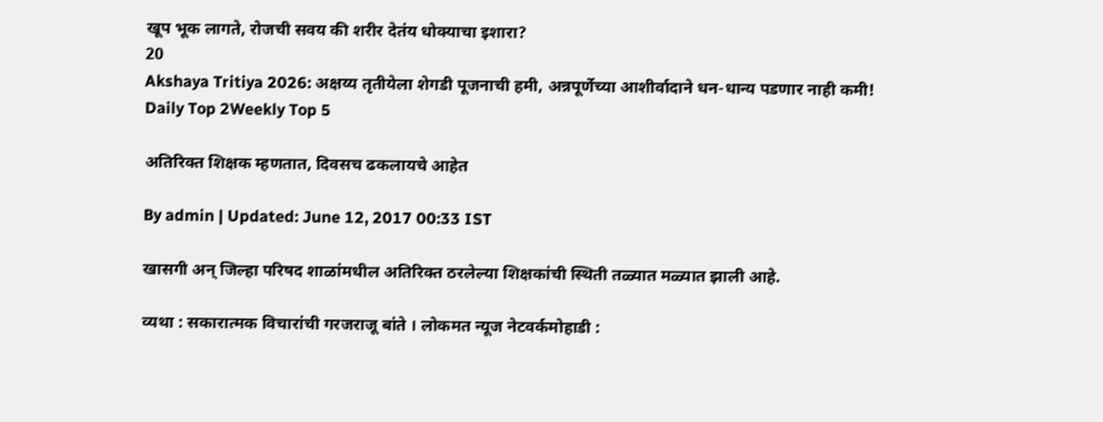खूप भूक लागते, रोजची सवय की शरीर देतंय धोक्याचा इशारा?
20
Akshaya Tritiya 2026: अक्षय्य तृतीयेला शेगडी पूजनाची हमी, अन्नपूर्णेच्या आशीर्वादाने धन-धान्य पडणार नाही कमी!
Daily Top 2Weekly Top 5

अतिरिक्त शिक्षक म्हणतात, दिवसच ढकलायचे आहेत

By admin | Updated: June 12, 2017 00:33 IST

खासगी अन् जिल्हा परिषद शाळांमधील अतिरिक्त ठरलेल्या शिक्षकांची स्थिती तळ्यात मळ्यात झाली आहे.

व्यथा : सकारात्मक विचारांची गरजराजू बांते । लोकमत न्यूज नेटवर्कमोहाडी :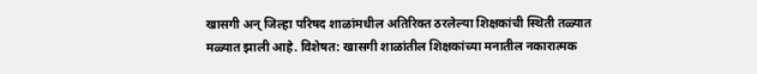खासगी अन् जिल्हा परिषद शाळांमधील अतिरिक्त ठरलेल्या शिक्षकांची स्थिती तळ्यात मळ्यात झाली आहे. विशेषत: खासगी शाळांतील शिक्षकांच्या मनातील नकारात्मक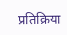प्रतिक्रिया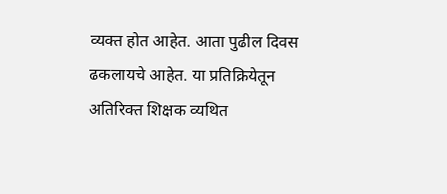व्यक्त होत आहेत. आता पुढील दिवस ढकलायचे आहेत. या प्रतिक्रियेतून अतिरिक्त शिक्षक व्यथित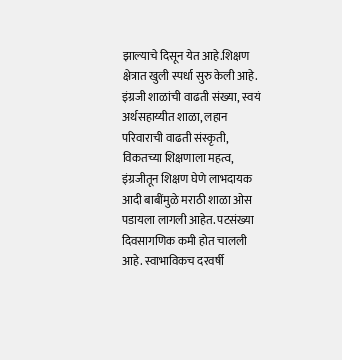झाल्याचे दिसून येत आहे.शिक्षण क्षेत्रात खुली स्पर्धा सुरु केली आहे. इंग्रजी शाळांची वाढती संख्या, स्वयं अर्थसहाय्यीत शाळा, लहान परिवाराची वाढती संस्कृती, विकतच्या शिक्षणाला महत्व, इंग्रजीतून शिक्षण घेणे लाभदायक आदी बाबींमुळे मराठी शाळा ओस पडायला लागली आहेत. पटसंख्या दिवसागणिक कमी होत चालली आहे. स्वाभाविकच दरवर्षी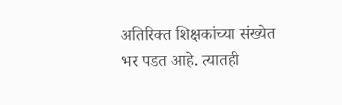अतिरिक्त शिक्षकांच्या संख्येत भर पडत आहे. त्यातही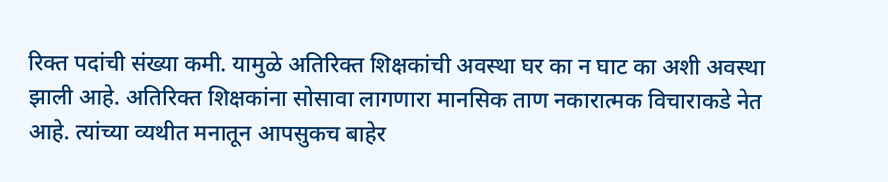रिक्त पदांची संख्या कमी. यामुळे अतिरिक्त शिक्षकांची अवस्था घर का न घाट का अशी अवस्था झाली आहे. अतिरिक्त शिक्षकांना सोसावा लागणारा मानसिक ताण नकारात्मक विचाराकडे नेत आहे. त्यांच्या व्यथीत मनातून आपसुकच बाहेर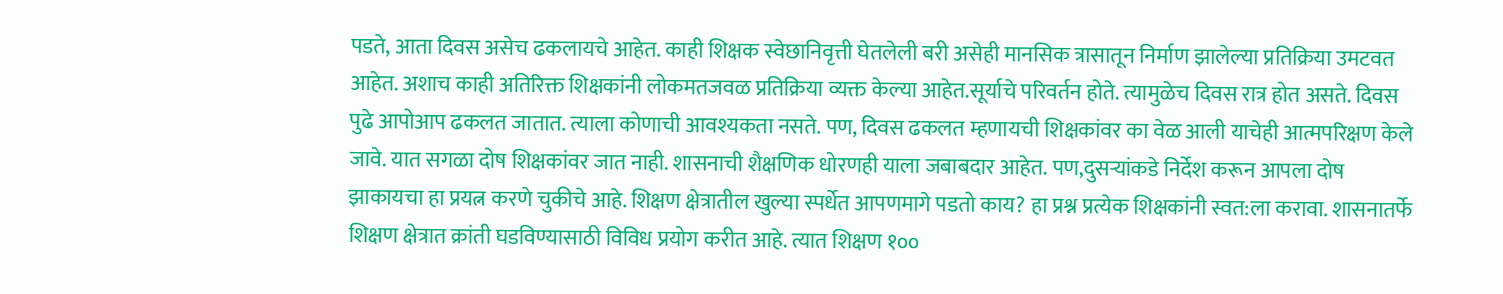पडते, आता दिवस असेच ढकलायचे आहेत. काही शिक्षक स्वेछानिवृत्ती घेतलेली बरी असेही मानसिक त्रासातून निर्माण झालेल्या प्रतिक्रिया उमटवत आहेत. अशाच काही अतिरिक्त शिक्षकांनी लोकमतजवळ प्रतिक्रिया व्यक्त केल्या आहेत.सूर्याचे परिवर्तन होते. त्यामुळेच दिवस रात्र होत असते. दिवस पुढे आपोआप ढकलत जातात. त्याला कोणाची आवश्यकता नसते. पण, दिवस ढकलत म्हणायची शिक्षकांवर का वेळ आली याचेही आत्मपरिक्षण केले जावे. यात सगळा दोष शिक्षकांवर जात नाही. शासनाची शैक्षणिक धोरणही याला जबाबदार आहेत. पण,दुसऱ्यांकडे निर्देश करून आपला दोष झाकायचा हा प्रयत्न करणे चुकीचे आहे. शिक्षण क्षेत्रातील खुल्या स्पर्धेत आपणमागे पडतो काय? हा प्रश्न प्रत्येक शिक्षकांनी स्वत:ला करावा. शासनातर्फे शिक्षण क्षेत्रात क्रांती घडविण्यासाठी विविध प्रयोग करीत आहे. त्यात शिक्षण १००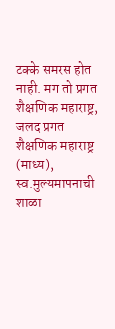टक्के समरस होत नाही. मग तो प्रगत शैक्षणिक महाराष्ट्र, जलद प्रगत शैक्षणिक महाराष्ट्र (माध्य), स्व.मुल्यमापनाची शाळा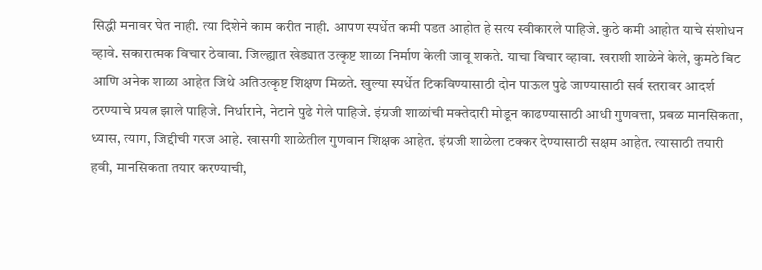सिद्धी मनावर घेत नाही. त्या दिशेने काम करीत नाही. आपण स्पर्धेत कमी पडत आहोत हे सत्य स्वीकारले पाहिजे. कुठे कमी आहोत याचे संशोधन व्हावे. सकारात्मक विचार ठेवावा. जिल्ह्यात खेड्यात उत्कृष्ट शाळा निर्माण केली जावू शकते. याचा विचार व्हावा. खराशी शाळेने केले, कुमठे बिट आणि अनेक शाळा आहेत जिथे अतिउत्कृष्ट शिक्षण मिळते. खुल्या स्पर्धेत टिकविण्यासाठी दोन पाऊल पुढे जाण्यासाठी सर्व स्तरावर आदर्श ठरण्याचे प्रयत्न झाले पाहिजे. निर्धाराने, नेटाने पुढे गेले पाहिजे. इंग्रजी शाळांची मक्तेदारी मोडून काढण्यासाठी आधी गुणवत्ता, प्रबळ मानसिकता, ध्यास, त्याग, जिद्दीची गरज आहे. खासगी शाळेतील गुणवान शिक्षक आहेत. इंग्रजी शाळेला टक्कर देण्यासाठी सक्षम आहेत. त्यासाठी तयारी हवी, मानसिकता तयार करण्याची,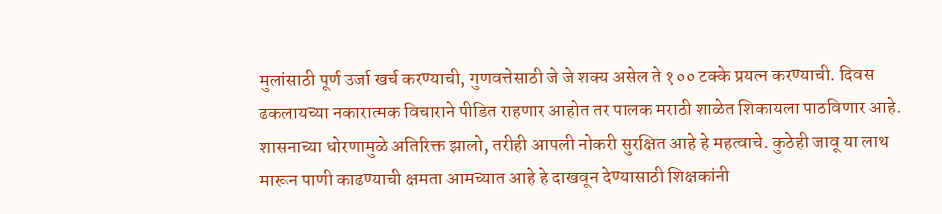मुलांसाठी पूर्ण उर्जा खर्च करण्याची, गुणवत्तेसाठी जे जे शक्य असेल ते १०० टक्के प्रयत्न करण्याची. दिवस ढकलायच्या नकारात्मक विचाराने पीडित राहणार आहोत तर पालक मराठी शाळेत शिकायला पाठविणार आहे. शासनाच्या धोरणामुळे अतिरिक्त झालो, तरीही आपली नोकरी सुरक्षित आहे हे महत्वाचे. कुठेही जावू या लाथ मारून पाणी काढण्याची क्षमता आमच्यात आहे हे दाखवून देण्यासाठी शिक्षकांनी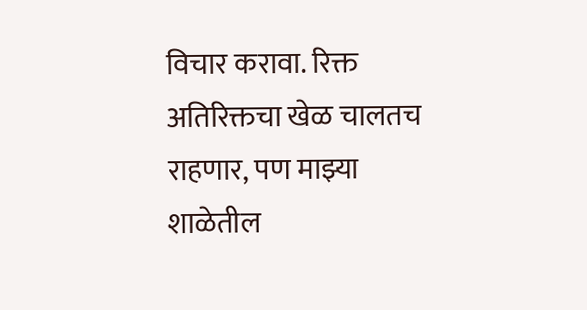विचार करावा. रिक्त अतिरिक्तचा खेळ चालतच राहणार, पण माझ्या शाळेतील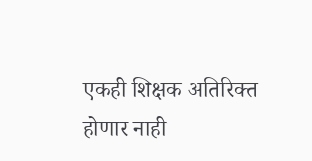एकही शिक्षक अतिरिक्त होणार नाही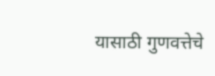यासाठी गुणवत्तेचे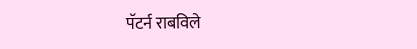पॅटर्न राबविले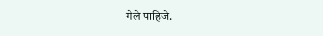गेले पाहिजे.